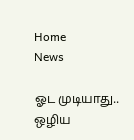Home
News

ஓட முடியாது.. ஒழிய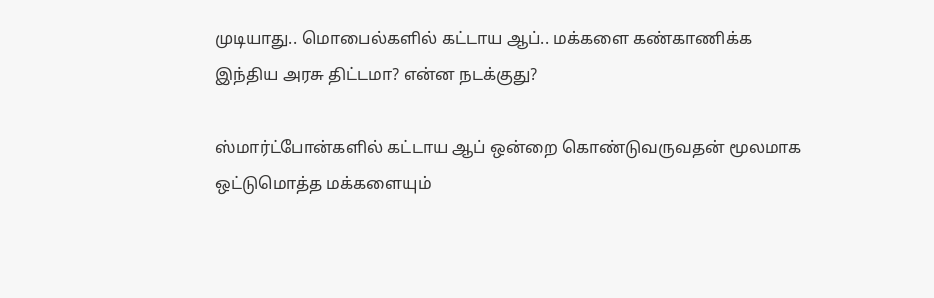முடியாது.. மொபைல்களில் கட்டாய ஆப்.. மக்களை கண்காணிக்க இந்திய அரசு திட்டமா? என்ன நடக்குது?

ஸ்மார்ட்போன்களில் கட்டாய ஆப் ஒன்றை கொண்டுவருவதன் மூலமாக ஒட்டுமொத்த மக்களையும்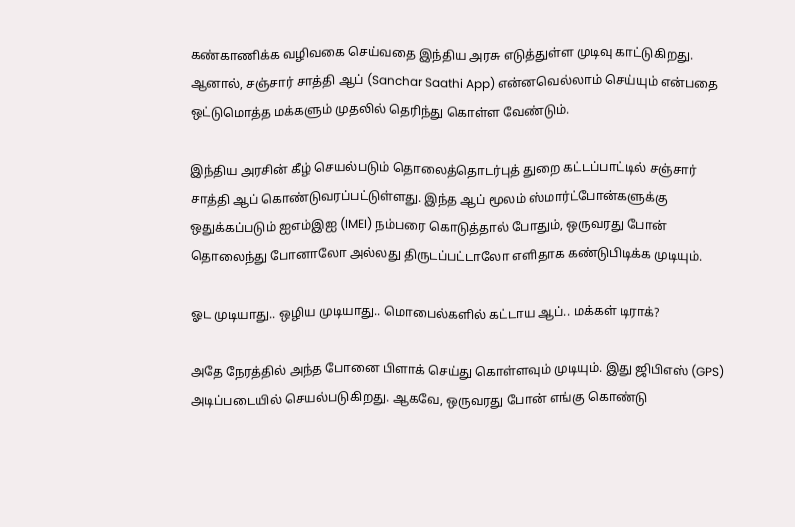கண்காணிக்க வழிவகை செய்வதை இந்திய அரசு எடுத்துள்ள முடிவு காட்டுகிறது. ஆனால், சஞ்சார் சாத்தி ஆப் (Sanchar Saathi App) என்னவெல்லாம் செய்யும் என்பதை ஒட்டுமொத்த மக்களும் முதலில் தெரிந்து கொள்ள வேண்டும்.

இந்திய அரசின் கீழ் செயல்படும் தொலைத்தொடர்புத் துறை கட்டப்பாட்டில் சஞ்சார் சாத்தி ஆப் கொண்டுவரப்பட்டுள்ளது. இந்த ஆப் மூலம் ஸ்மார்ட்போன்களுக்கு ஒதுக்கப்படும் ஐஎம்இஐ (IMEI) நம்பரை கொடுத்தால் போதும், ஒருவரது போன் தொலைந்து போனாலோ அல்லது திருடப்பட்டாலோ எளிதாக கண்டுபிடிக்க முடியும்.

ஓட முடியாது.. ஒழிய முடியாது.. மொபைல்களில் கட்டாய ஆப்.. மக்கள் டிராக்?

அதே நேரத்தில் அந்த போனை பிளாக் செய்து கொள்ளவும் முடியும். இது ஜிபிஎஸ் (GPS) அடிப்படையில் செயல்படுகிறது. ஆகவே, ஒருவரது போன் எங்கு கொண்டு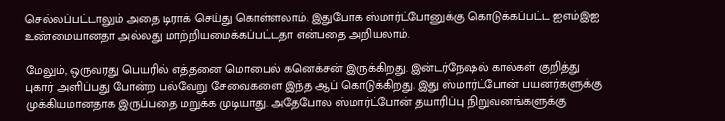செல்லப்பட்டாலும் அதை டிராக் செய்து கொள்ளலாம். இதுபோக ஸ்மார்ட்போனுக்கு கொடுக்கப்பட்ட ஐஎம்இஐ உண்மையானதா அல்லது மாற்றியமைக்கப்பட்டதா என்பதை அறியலாம்.

மேலும், ஒருவரது பெயரில் எத்தனை மொபைல் கனெக்சன் இருக்கிறது. இன்டர்நேஷல் கால்கள் குறித்து புகார் அளிப்பது போன்ற பல்வேறு சேவைகளை இந்த ஆப் கொடுக்கிறது. இது ஸ்மார்ட்போன் பயனர்களுக்கு முக்கியமானதாக இருப்பதை மறுக்க முடியாது. அதேபோல ஸ்மார்ட்போன் தயாரிப்பு நிறுவனங்களுக்கு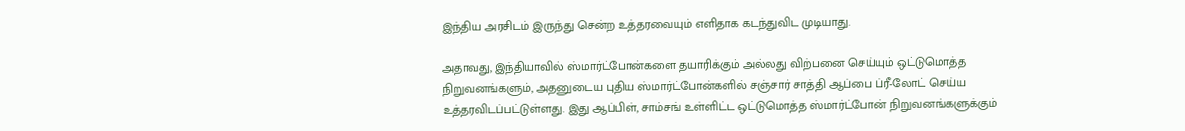இந்திய அரசிடம் இருந்து சென்ற உத்தரவையும் எளிதாக கடந்துவிட முடியாது.

அதாவது, இந்தியாவில் ஸ்மார்ட்போன்களை தயாரிக்கும் அல்லது விற்பனை செய்யும் ஒட்டுமொத்த நிறுவனங்களும், அதனுடைய புதிய ஸ்மார்ட்போன்களில் சஞ்சார் சாத்தி ஆப்பை ப்ரீ-லோட் செய்ய உத்தரவிடப்பட்டுள்ளது. இது ஆப்பிள், சாம்சங் உள்ளிட்ட ஒட்டுமொத்த ஸ்மார்ட்போன் நிறுவனங்களுக்கும்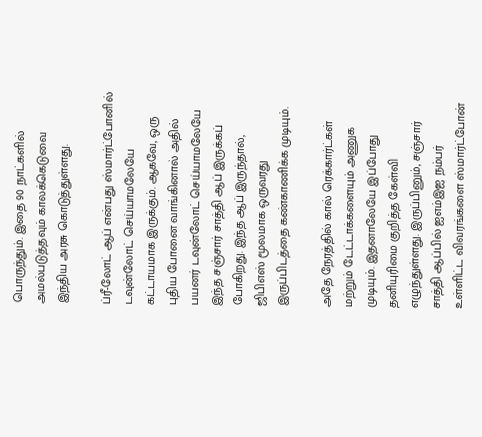பொருந்தும். இதை 90 நாட்களில் அமல்படுத்தவும் காலக்கெடுவை இந்திய அரசு கொடுத்துள்ளது.

ப்ரீ-லோட் ஆப் என்பது ஸ்மார்ட்போனில் டவுன்லோட் செய்யாமலேயே கட்டாயமாக இருக்கும். ஆகவே, ஒரு புதிய போனை வாங்கினால் அதில் பயனர் டவுன்லோட் செய்யாமலேயே இந்த சஞ்சார் சாத்தி ஆப் இருக்கப் போகிறது. இந்த ஆப் இருந்தால், ஜிபிஎஸ் மூலமாக ஒருவரது இருப்பிடத்தை கண்காணிக்க முடியும்.

அதே நேரத்தில் கால் ரெக்கார்ட்கள் மற்றும் டேட்டாக்களையும் அணுக முடியும். இதனாலேயே இப்போது தனியுரிமை குறித்த கேள்வி எழுந்துள்ளது. இருப்பினும், சஞ்சார் சாத்தி ஆப்பில் ஐஎம்இஐ நம்பர் உள்ளிட்ட விவரங்களை ஸ்மார்ட்போன்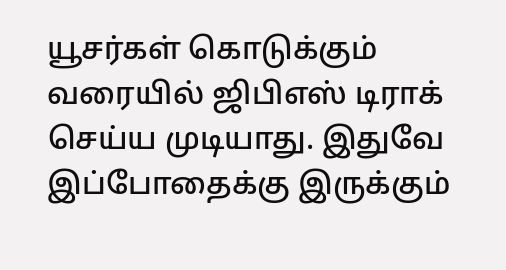யூசர்கள் கொடுக்கும் வரையில் ஜிபிஎஸ் டிராக் செய்ய முடியாது. இதுவே இப்போதைக்கு இருக்கும்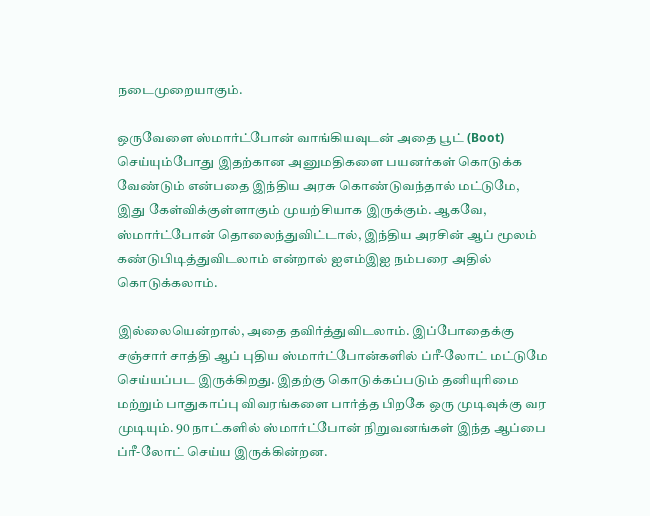நடைமுறையாகும்.

ஒருவேளை ஸ்மார்ட்போன் வாங்கியவுடன் அதை பூட் (Boot) செய்யும்போது இதற்கான அனுமதிகளை பயனர்கள் கொடுக்க வேண்டும் என்பதை இந்திய அரசு கொண்டுவந்தால் மட்டுமே, இது கேள்விக்குள்ளாகும் முயற்சியாக இருக்கும். ஆகவே, ஸ்மார்ட்போன் தொலைந்துவிட்டால், இந்திய அரசின் ஆப் மூலம் கண்டுபிடித்துவிடலாம் என்றால் ஐஎம்இஐ நம்பரை அதில் கொடுக்கலாம்.

இல்லையென்றால், அதை தவிர்த்துவிடலாம். இப்போதைக்கு சஞ்சார் சாத்தி ஆப் புதிய ஸ்மார்ட்போன்களில் ப்ரீ-லோட் மட்டுமே செய்யப்பட இருக்கிறது. இதற்கு கொடுக்கப்படும் தனியுரிமை மற்றும் பாதுகாப்பு விவரங்களை பார்த்த பிறகே ஒரு முடிவுக்கு வர முடியும். 90 நாட்களில் ஸ்மார்ட்போன் நிறுவனங்கள் இந்த ஆப்பை ப்ரீ-லோட் செய்ய இருக்கின்றன.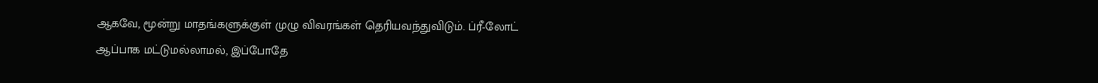ஆகவே, மூன்று மாதங்களுக்குள் முழு விவரங்கள் தெரியவந்துவிடும். ப்ரீ-லோட் ஆப்பாக மட்டுமல்லாமல், இப்போதே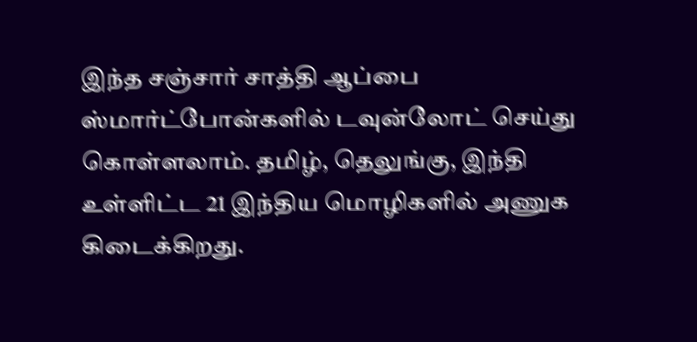இந்த சஞ்சார் சாத்தி ஆப்பை ஸ்மார்ட்போன்களில் டவுன்லோட் செய்து கொள்ளலாம். தமிழ், தெலுங்கு, இந்தி உள்ளிட்ட 21 இந்திய மொழிகளில் அணுக கிடைக்கிறது.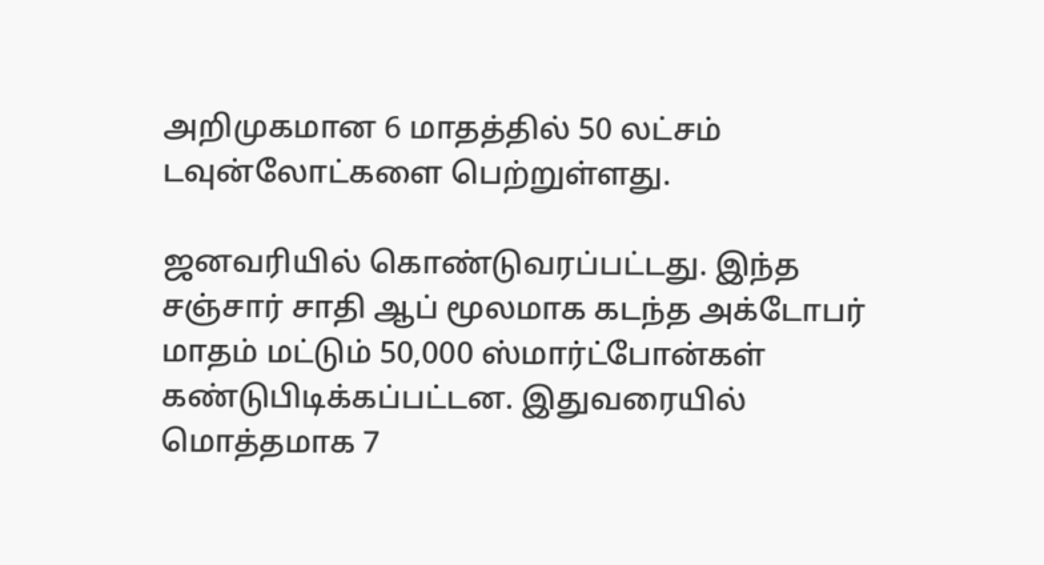அறிமுகமான 6 மாதத்தில் 50 லட்சம் டவுன்லோட்களை பெற்றுள்ளது.

ஜனவரியில் கொண்டுவரப்பட்டது. இந்த சஞ்சார் சாதி ஆப் மூலமாக கடந்த அக்டோபர் மாதம் மட்டும் 50,000 ஸ்மார்ட்போன்கள் கண்டுபிடிக்கப்பட்டன. இதுவரையில் மொத்தமாக 7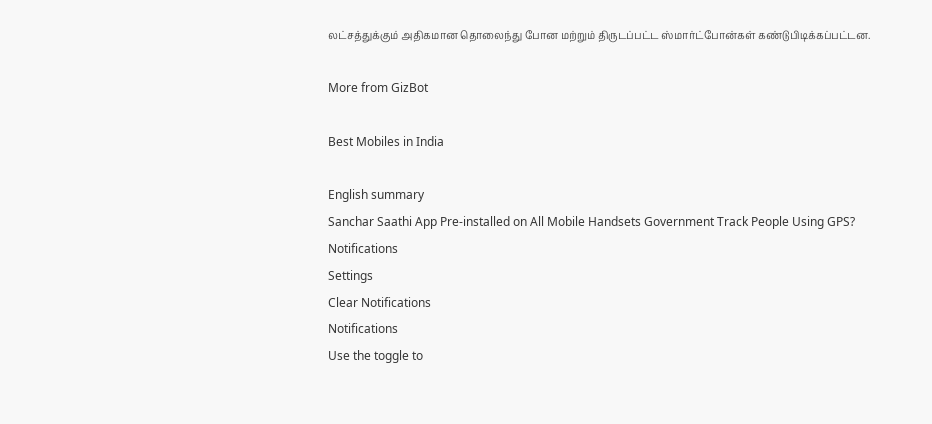லட்சத்துக்கும் அதிகமான தொலைந்து போன மற்றும் திருடப்பட்ட ஸ்மார்ட்போன்கள் கண்டுபிடிக்கப்பட்டன.

More from GizBot

Best Mobiles in India

English summary
Sanchar Saathi App Pre-installed on All Mobile Handsets Government Track People Using GPS?
Notifications
Settings
Clear Notifications
Notifications
Use the toggle to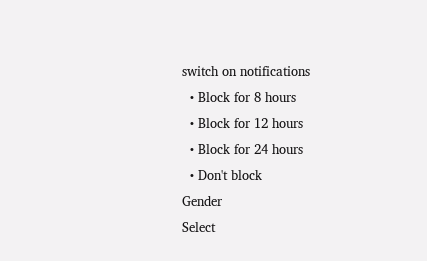switch on notifications
  • Block for 8 hours
  • Block for 12 hours
  • Block for 24 hours
  • Don't block
Gender
Select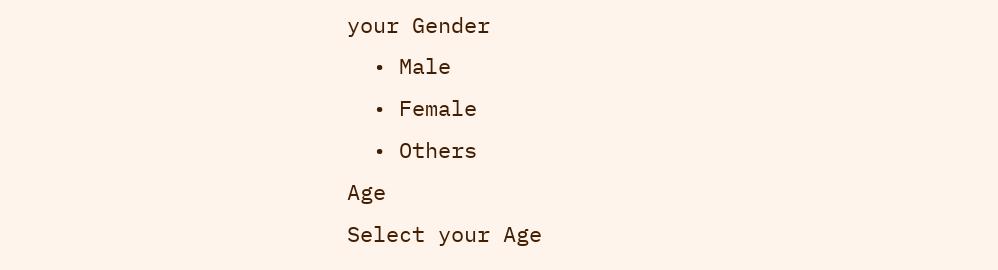your Gender
  • Male
  • Female
  • Others
Age
Select your Age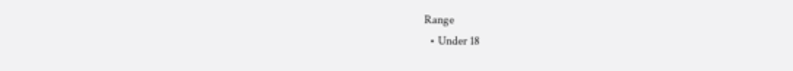Range
  • Under 18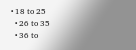• 18 to 25
  • 26 to 35
  • 36 to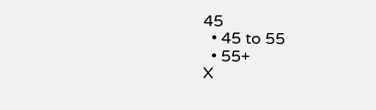45
  • 45 to 55
  • 55+
X